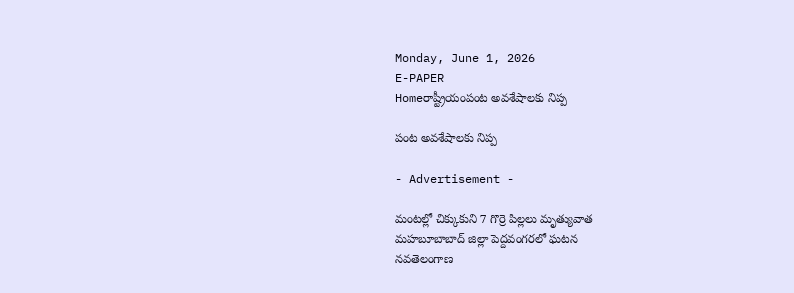Monday, June 1, 2026
E-PAPER
Homeరాష్ట్రీయంపంట అవశేషాలకు నిప్ప

పంట అవశేషాలకు నిప్ప

- Advertisement -

మంటల్లో చిక్కుకుని 7 గొర్రె పిల్లలు మృత్యువాత
మహబూబాబాద్ జిల్లా పెద్దవంగరలో ఘటన
నవతెలంగాణ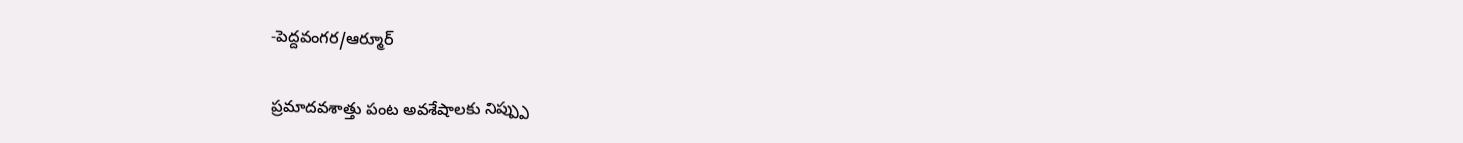-పెద్దవంగర/ఆర్మూర్

ప్రమాదవశాత్తు పంట అవశేషాలకు నిప్ప్పు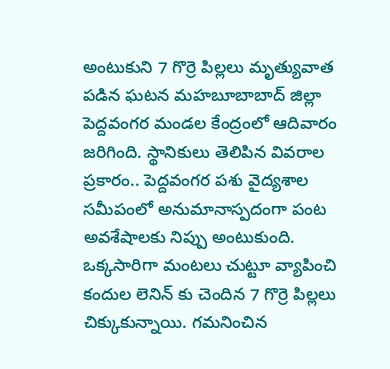అంటుకుని 7 గొర్రె పిల్లలు మృత్యువాత పడిన ఘటన మహబూబాబాద్ జిల్లా పెద్దవంగర మండల కేంద్రంలో ఆదివారం జరిగింది. స్థానికులు తెలిపిన వివరాల ప్రకారం.. పెద్దవంగర పశు వైద్యశాల సమీపంలో అనుమానాస్పదంగా పంట అవశేషాలకు నిప్పు అంటుకుంది. ఒక్కసారిగా మంటలు చుట్టూ వ్యాపించి కందుల లెనిన్ కు చెందిన 7 గొర్రె పిల్లలు చిక్కుకున్నాయి. గమనించిన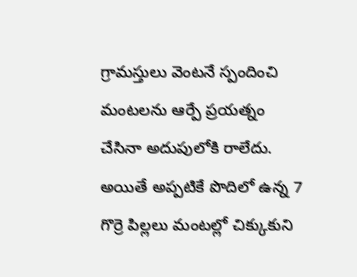గ్రామస్తులు వెంటనే స్పందించి మంటలను ఆర్పే ప్రయత్నం చేసినా అదుపులోకి రాలేదు. అయితే అప్పటికే పొదిలో ఉన్న 7 గొర్రె పిల్లలు మంటల్లో చిక్కుకుని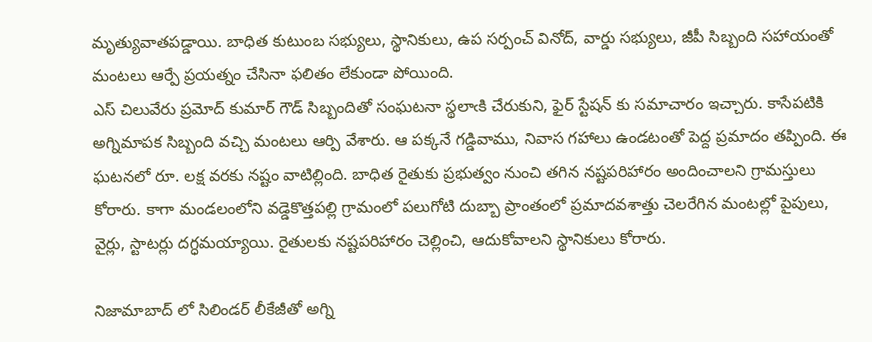మృత్యువాతపడ్డాయి. బాధిత కుటుంబ సభ్యులు, స్థానికులు, ఉప సర్పంచ్ వినోద్, వార్డు సభ్యులు, జీపీ సిబ్బంది సహాయంతో మంటలు ఆర్పే ప్రయత్నం చేసినా ఫలితం లేకుండా పోయింది.
ఎస్ చిలువేరు ప్రమోద్ కుమార్ గౌడ్ సిబ్బందితో సంఘటనా స్థలాఁకి చేరుకుని, ఫైర్ స్టేషన్ కు సమాచారం ఇచ్చారు. కాసేపటికి అగ్నిమాపక సిబ్బంది వచ్చి మంటలు ఆర్పి వేశారు. ఆ పక్కనే గడ్డివాము, నివాస గహాలు ఉండటంతో పెద్ద ప్రమాదం తప్పింది. ఈ ఘటనలో రూ. లక్ష వరకు నష్టం వాటిల్లింది. బాధిత రైతుకు ప్రభుత్వం నుంచి తగిన నష్టపరిహారం అందించాలని గ్రామస్తులు కోరారు. కాగా మండలంలోని వడ్డెకొత్తపల్లి గ్రామంలో పలుగోటి దుబ్బా ప్రాంతంలో ప్రమాదవశాత్తు చెలరేగిన మంటల్లో పైపులు, వైర్లు, స్టాటర్లు దగ్ధమయ్యాయి. రైతులకు నష్టపరిహారం చెల్లించి, ఆదుకోవాలని స్థానికులు కోరారు.

నిజామాబాద్ లో సిలిండర్ లీకేజీతో అగ్ని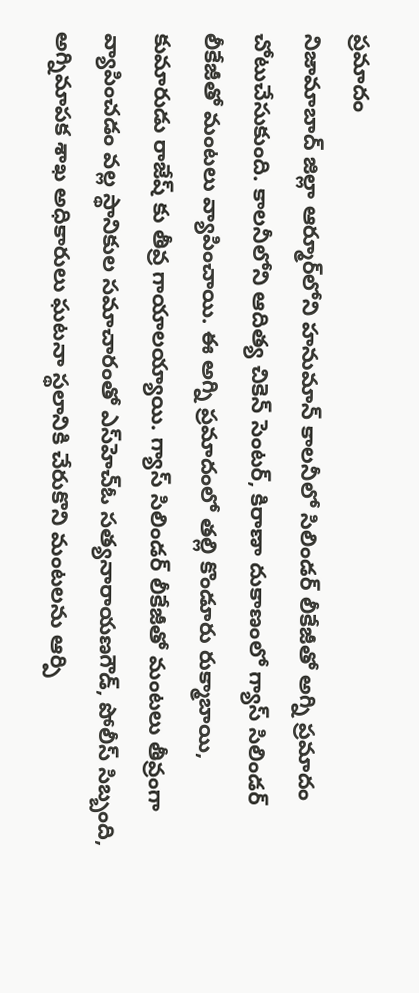ప్రమాదం
నిజామాబాద్ జిల్లా ఆర్మూర్‌లోని హనుమాన్ కాలనీలో సిలిండర్ లీకేజీతో అగ్ని ప్రమాదం చోటుచేసుకుంది. కాలనీలోని ఆదిత్య చికెన్ సెంటర్, కిరాణా దుకాణంలో గ్యాస్ సిలిండర్ లీకేజీతో మంటలు వ్యాపించాయి. ఈ అగ్ని ప్రమాదంలో తల్లి కొండూరు రుక్మాబాయి, కుమారుడు రాజేష్ కు తీవ్ర గాయాలయ్యాయి. గ్యాస్ సిలిండర్ లీకేజీతో మంటలు తీవ్రంగా వ్యాపించడం వల్ల స్థానికుల సమాచారంతో ఎస్‌హెచ్ఓ సత్యనారాయణగౌడ్, పోలీస్ సిబ్బంది, అగ్నిమాపక శాఖ అధికారులు ఘటనా స్థలానికి చేరుకొని మంటలను ఆర్పి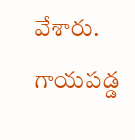వేశారు. గాయపడ్డ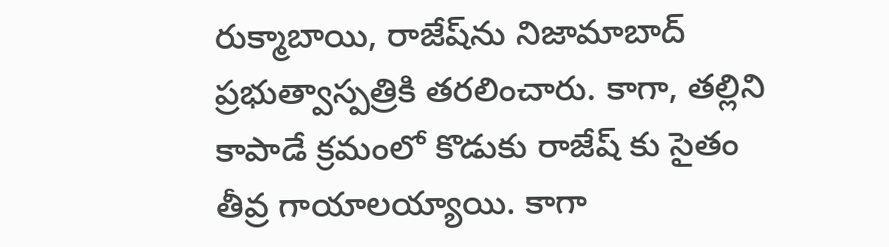రుక్మాబాయి, రాజేష్‌ను నిజామాబాద్ ప్రభుత్వాస్పత్రికి తరలించారు. కాగా, తల్లిని కాపాడే క్రమంలో కొడుకు రాజేష్ కు సైతం తీవ్ర గాయాలయ్యాయి. కాగా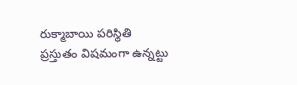రుక్మాబాయి పరిస్థితి ప్రస్తుతం విషమంగా ఉన్నట్టు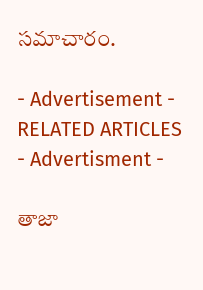సమాచారం.

- Advertisement -
RELATED ARTICLES
- Advertisment -

తాజా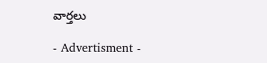వార్తలు

- Advertisment -